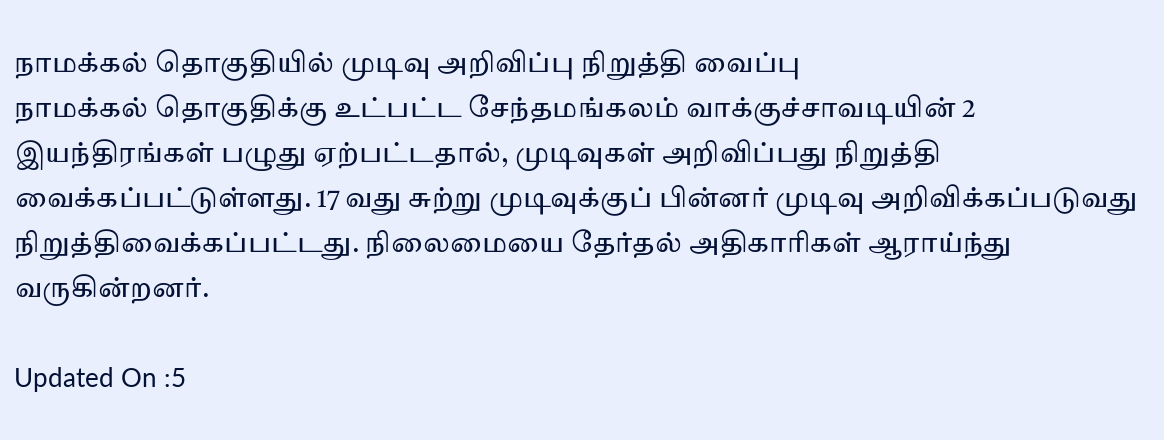நாமக்கல் தொகுதியில் முடிவு அறிவிப்பு நிறுத்தி வைப்பு
நாமக்கல் தொகுதிக்கு உட்பட்ட சேந்தமங்கலம் வாக்குச்சாவடியின் 2 இயந்திரங்கள் பழுது ஏற்பட்டதால், முடிவுகள் அறிவிப்பது நிறுத்தி வைக்கப்பட்டுள்ளது. 17 வது சுற்று முடிவுக்குப் பின்னர் முடிவு அறிவிக்கப்படுவது நிறுத்திவைக்கப்பட்டது. நிலைமையை தேர்தல் அதிகாரிகள் ஆராய்ந்து வருகின்றனர்.

Updated On :5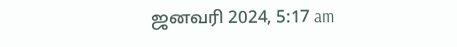ஜனவரி 2024, 5:17 am